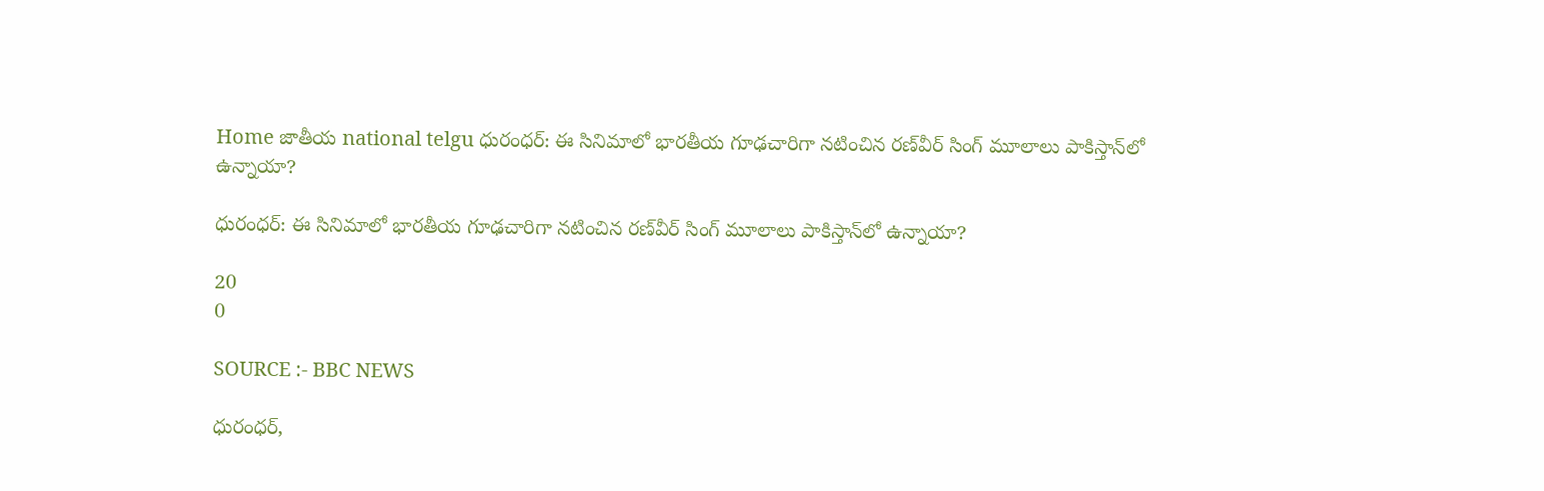Home జాతీయ national telgu ధురంధర్: ఈ సినిమాలో భారతీయ గూఢచారిగా నటించిన రణ్‌వీర్ సింగ్ మూలాలు పాకిస్తాన్‌లో ఉన్నాయా?

ధురంధర్: ఈ సినిమాలో భారతీయ గూఢచారిగా నటించిన రణ్‌వీర్ సింగ్ మూలాలు పాకిస్తాన్‌లో ఉన్నాయా?

20
0

SOURCE :- BBC NEWS

ధురంధర్,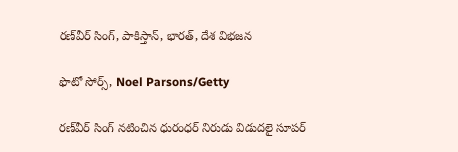రణ్‌వీర్ సింగ్, పాకిస్తాన్, భారత్, దేశ విభజన

ఫొటో సోర్స్, Noel Parsons/Getty

రణ్‌వీర్ సింగ్ నటించిన ధురంధర్ నిరుడు విడుదలై సూపర్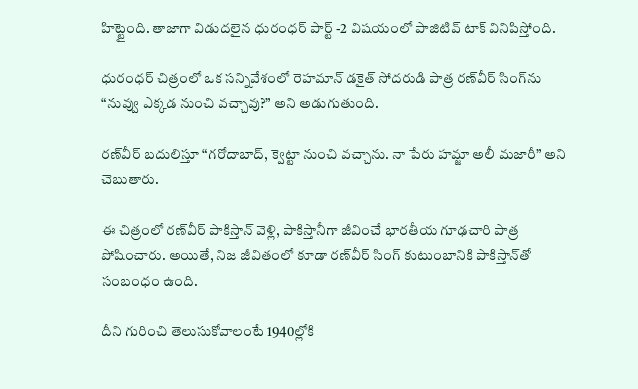హిట్టైంది. తాజాగా విడుదలైన ధురంధర్ పార్ట్ -2 విషయంలో పాజిటివ్ టాక్ వినిపిస్తోంది.

ధురంధర్ చిత్రంలో ఒక సన్నివేశంలో రెహమాన్ డకైత్ సోదరుడి పాత్ర రణ్‌వీర్ సింగ్‌ను “నువ్వు ఎక్కడ నుంచి వచ్చావు?” అని అడుగుతుంది.

రణ్‌వీర్ బదులిస్తూ “గరోదాబాద్, క్వెట్టా నుంచి వచ్చాను. నా పేరు హమ్జా అలీ మజారీ” అని చెబుతారు.

ఈ చిత్రంలో రణ్‌వీర్ పాకిస్తాన్‌ వెళ్లి, పాకిస్తానీగా జీవించే భారతీయ గూఢచారి పాత్ర పోషించారు. అయితే, నిజ జీవితంలో కూడా రణ్‌వీర్ సింగ్ కుటుంబానికి పాకిస్తాన్‌తో సంబంధం ఉంది.

దీని గురించి తెలుసుకోవాలంటే 1940ల్లోకి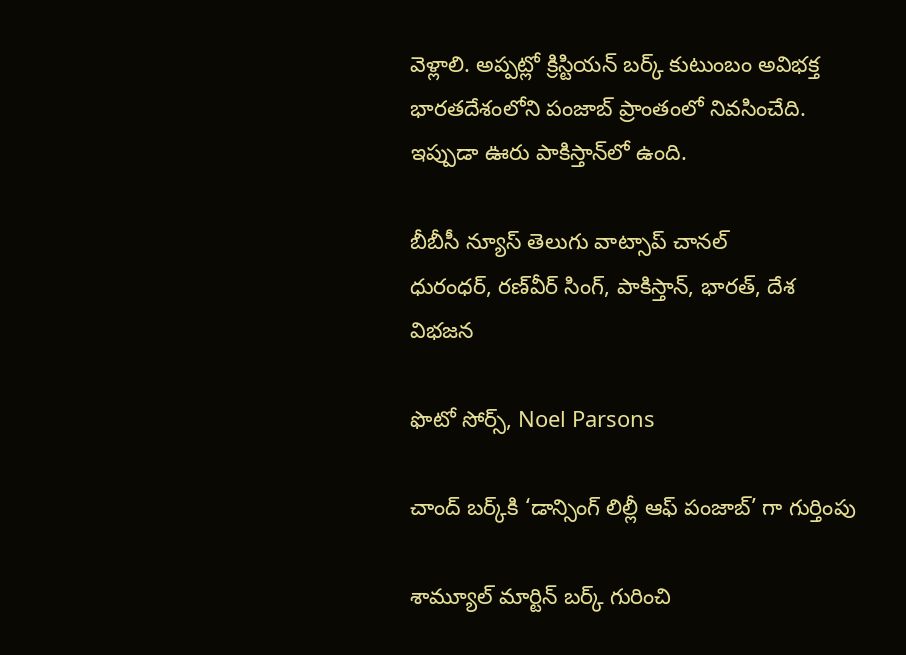వెళ్లాలి. అప్పట్లో క్రిస్టియన్ బర్క్ కుటుంబం అవిభక్త భారతదేశంలోని పంజాబ్ ప్రాంతంలో నివసించేది. ఇప్పుడా ఊరు పాకిస్తాన్‌లో ఉంది.

బీబీసీ న్యూస్ తెలుగు వాట్సాప్ చానల్‌
ధురంధర్, రణ్‌వీర్ సింగ్, పాకిస్తాన్, భారత్, దేశ విభజన

ఫొటో సోర్స్, Noel Parsons

చాంద్‌ బర్క్‌కి ‘డాన్సింగ్ లిల్లీ ఆఫ్ పంజాబ్’ గా గుర్తింపు

శామ్యూల్ మార్టిన్ బర్క్ గురించి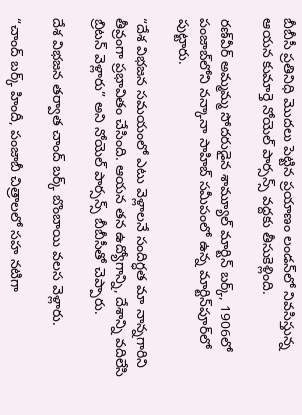బీబీసీ ప్రతినిధి మొదలు పెట్టిన ప్రయాణం లండన్‌లో నివసిస్తున్న ఆయన కుమార్తె నోయెల్ పార్సన్స్ వద్దకు తీసుకెళ్లింది.

రణ్‌వీర్ అమ్మమ్మ సోదరుడైన శామ్యూల్ మార్టిన్ బర్క్, 1906లో పంజాబ్‌లోని నన్కానా సాహిబ్ సమీపంలో ఉన్న మార్టిన్‌పూర్‌లో పుట్టారు.

“దేశ విభజన సమయంలో ఎటు వెళ్లాలనే సందిగ్ధత మా నాన్నగారిని తీవ్రంగా ప్రభావితం చేసింది. ఆయన తన ఉద్యోగాన్ని, దేశాన్ని వదిలేసి బ్రిటన్ వెళ్లారు” అని నోయెల్ పార్సన్స్ బీబీసీతో చెప్పారు.

దేశ విభజన తర్వాత చాంద్‌ బర్క్ బొంబాయి వలస వెళ్లారు.

“చాంద్ బర్క్ హిందీ, పంజాబీ చిత్రాలలో సహ నటిగా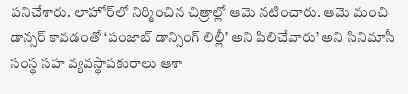పనిచేశారు. లాహోర్‌లో నిర్మించిన చిత్రాల్లో ఆమె నటించారు. ఆమె మంచి డాన్సర్ కావడంతో ‘పంజాబ్ డాన్సింగ్ లిల్లీ’ అని పిలిచేవారు’ అని సినిమాసీ సంస్థ సహ వ్యవస్థాపకురాలు ఆశా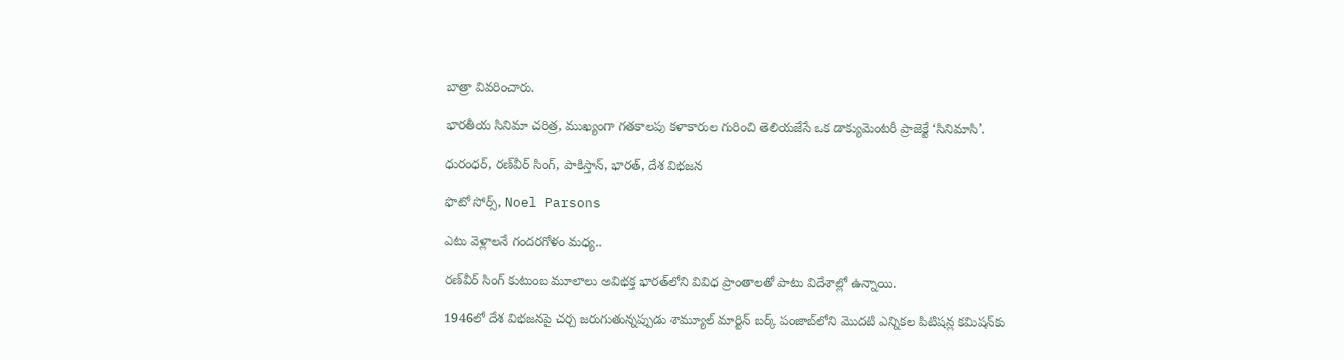బాత్రా వివరించారు.

భారతీయ సినిమా చరిత్ర, ముఖ్యంగా గతకాలపు కళాకారుల గురించి తెలియజేసే ఒక డాక్యుమెంటరీ ప్రాజెక్టే ‘సినిమాసి’.

ధురంధర్, రణ్‌వీర్ సింగ్, పాకిస్తాన్, భారత్, దేశ విభజన

ఫొటో సోర్స్, Noel Parsons

ఎటు వెళ్లాలనే గందరగోళం మధ్య..

రణ్‌వీర్ సింగ్ కుటుంబ మూలాలు అవిభక్త భారత్‌లోని వివిధ ప్రాంతాలతో పాటు విదేశాల్లో ఉన్నాయి.

1946లో దేశ విభజనపై చర్చ జరుగుతున్నప్పుడు శామ్యూల్ మార్టిన్ బర్క్ పంజాబ్‌లోని మొదటి ఎన్నికల పిటిషన్ల కమిషన్‌కు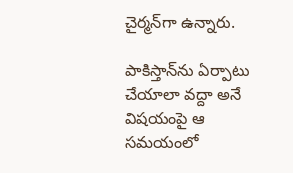చైర్మన్‌గా ఉన్నారు.

పాకిస్తాన్‌ను ఏర్పాటు చేయాలా వద్దా అనే విషయంపై ఆ సమయంలో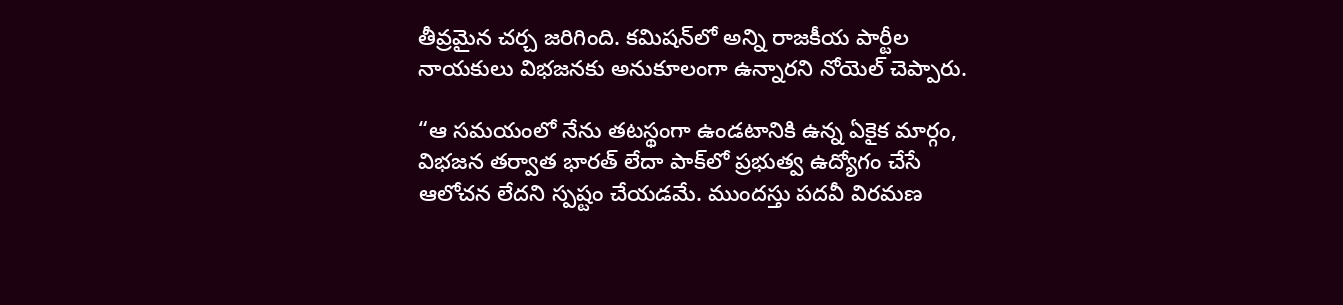తీవ్రమైన చర్చ జరిగింది. కమిషన్‌లో అన్ని రాజకీయ పార్టీల నాయకులు విభజనకు అనుకూలంగా ఉన్నారని నోయెల్ చెప్పారు.

“ఆ సమయంలో నేను తటస్థంగా ఉండటానికి ఉన్న ఏకైక మార్గం, విభజన తర్వాత భారత్ లేదా పాక్‌లో ప్రభుత్వ ఉద్యోగం చేసే ఆలోచన లేదని స్పష్టం చేయడమే. ముందస్తు పదవీ విరమణ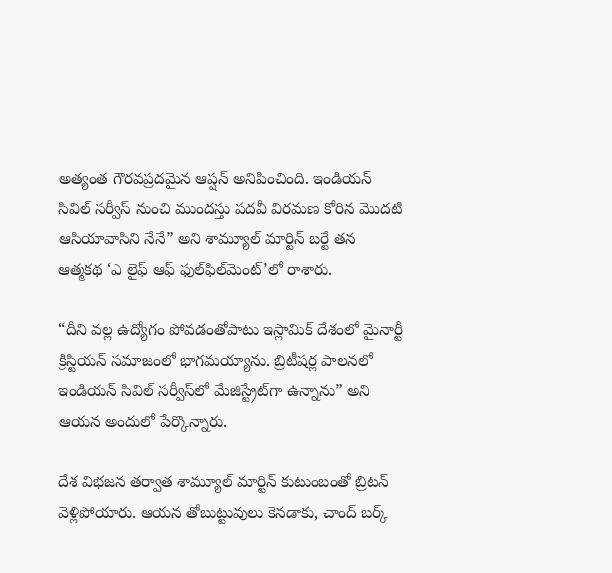అత్యంత గౌరవప్రదమైన ఆప్షన్ అనిపించింది. ఇండియన్ సివిల్ సర్వీస్ నుంచి ముందస్తు పదవీ విరమణ కోరిన మొదటి ఆసియావాసిని నేనే” అని శామ్యూల్ మార్టిన్ బర్టే తన ఆత్మకథ ‘ఎ లైఫ్ ఆఫ్ ఫుల్‌ఫిల్‌మెంట్’లో రాశారు.

“దీని వల్ల ఉద్యోగం పోవడంతోపాటు ఇస్లామిక్ దేశంలో మైనార్టీ క్రిస్టియన్ సమాజంలో భాగమయ్యాను. బ్రిటీషర్ల పాలనలో ఇండియన్ సివిల్ సర్వీస్‌లో మేజిస్ట్రేట్‌గా ఉన్నాను” అని ఆయన అందులో పేర్కొన్నారు.

దేశ విభజన తర్వాత శామ్యూల్ మార్టిన్ కుటుంబంతో బ్రిటన్ వెళ్లిపోయారు. ఆయన తోబుట్టువులు కెనడాకు, చాంద్ బర్క్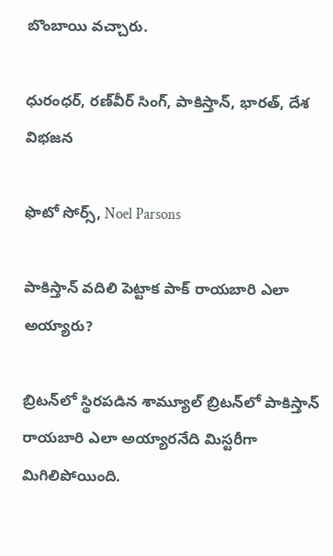బొంబాయి వచ్చారు.

ధురంధర్, రణ్‌వీర్ సింగ్, పాకిస్తాన్, భారత్, దేశ విభజన

ఫొటో సోర్స్, Noel Parsons

పాకిస్తాన్ వదిలి పెట్టాక పాక్ రాయబారి ఎలా అయ్యారు?

బ్రిటన్‌లో స్థిరపడిన శామ్యూల్ బ్రిటన్‌లో పాకిస్తాన్‌ రాయబారి ఎలా అయ్యారనేది మిస్టరీగా మిగిలిపోయింది.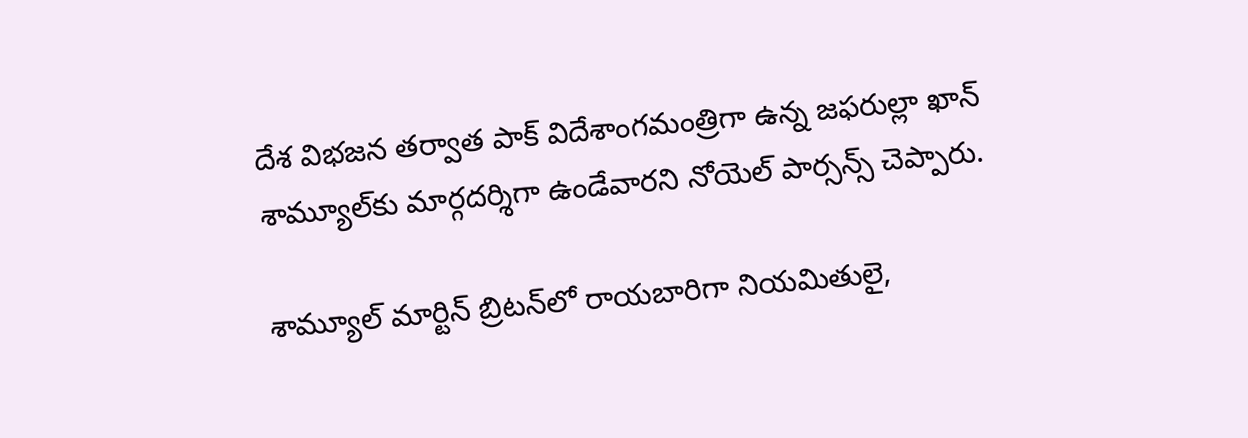దేశ విభజన తర్వాత పాక్ విదేశాంగమంత్రిగా ఉన్న జఫరుల్లా ఖాన్ శామ్యూల్‌కు మార్గదర్శిగా ఉండేవారని నోయెల్ పార్సన్స్ చెప్పారు.

శామ్యూల్ మార్టిన్ బ్రిటన్‌లో రాయబారిగా నియమితులై,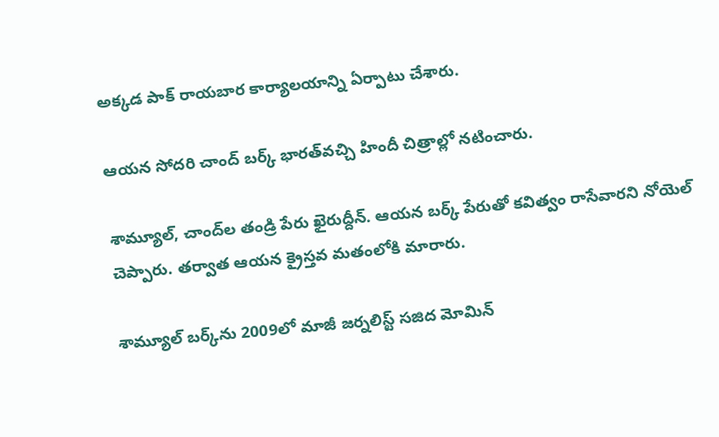అక్కడ పాక్ రాయబార కార్యాలయాన్ని ఏర్పాటు చేశారు.

ఆయన సోదరి చాంద్ బర్క్ భారత్‌వచ్చి హిందీ చిత్రాల్లో నటించారు.

శామ్యూల్, చాంద్‌ల తండ్రి పేరు ఖైరుద్దీన్. ఆయన బర్క్ పేరుతో కవిత్వం రాసేవారని నోయెల్ చెప్పారు. తర్వాత ఆయన క్రైస్తవ మతంలోకి మారారు.

శామ్యూల్ బర్క్‌ను 2009లో మాజీ జర్నలిస్ట్ సజిద మోమిన్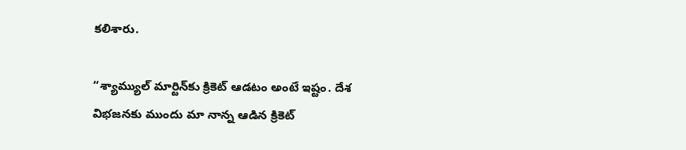కలిశారు.

“శ్యామ్యుల్ మార్టిన్‌కు క్రికెట్ ఆడటం అంటే ఇష్టం. దేశ విభజనకు ముందు మా నాన్న ఆడిన క్రికెట్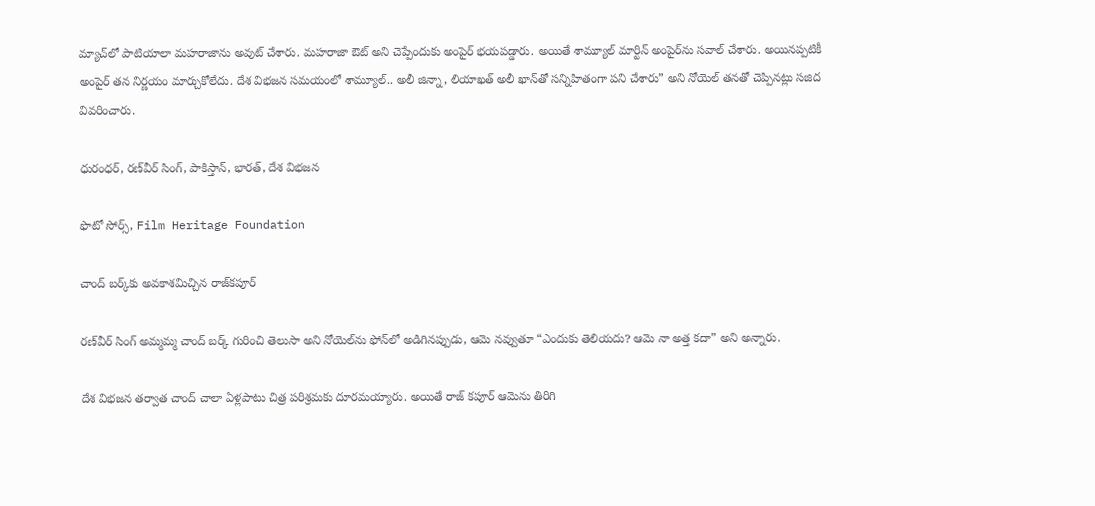మ్యాచ్‌లో పాటియాలా మహరాజాను అవుట్ చేశారు. మహరాజా ఔట్ అని చెప్పేందుకు అంపైర్ భయపడ్డారు. అయితే శామ్యూల్ మార్టిన్‌ అంపైర్‌ను సవాల్ చేశారు. అయినప్పటికీ అంపైర్ తన నిర్ణయం మార్చుకోలేదు. దేశ విభజన సమయంలో శామ్యూల్.. అలీ జిన్నా, లియాఖత్ అలీ ఖాన్‌తో సన్నిహితంగా పని చేశారు” అని నోయెల్ తనతో చెప్పినట్లు సజిద వివరించారు.

ధురంధర్, రణ్‌వీర్ సింగ్, పాకిస్తాన్, భారత్, దేశ విభజన

ఫొటో సోర్స్, Film Heritage Foundation

చాంద్ బర్క్‌కు అవకాశమిచ్చిన రాజ్‌కపూర్

రణ్‌వీర్ సింగ్ అమ్మమ్మ చాంద్ బర్క్ గురించి తెలుసా అని నోయెల్‌ను ఫోన్‌లో అడిగినప్పుడు, ఆమె నవ్వుతూ “ఎందుకు తెలియదు? ఆమె నా అత్త కదా” అని అన్నారు.

దేశ విభజన తర్వాత చాంద్ చాలా ఏళ్లపాటు చిత్ర పరిశ్రమకు దూరమయ్యారు. అయితే రాజ్ కపూర్ ఆమెను తిరిగి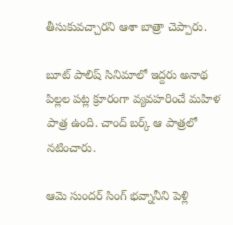తీసుకువచ్చారని ఆశా బాత్రా చెప్పారు.

బూట్ పాలిష్ సినిమాలో ఇద్దరు అనాథ పిల్లల పట్ల క్రూరంగా వ్యవహరించే మహిళ పాత్ర ఉంది. చాంద్ బర్క్ ఆ పాత్రలో నటించారు.

ఆమె సుందర్ సింగ్ భవ్నానీని పెళ్లి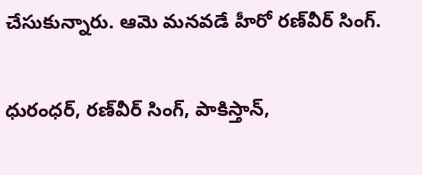చేసుకున్నారు. ఆమె మనవడే హీరో రణ్‌వీర్ సింగ్.

ధురంధర్, రణ్‌వీర్ సింగ్, పాకిస్తాన్,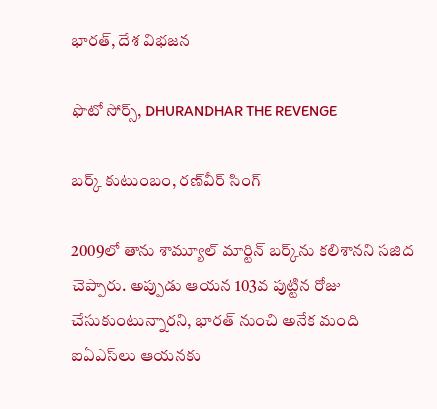భారత్, దేశ విభజన

ఫొటో సోర్స్, DHURANDHAR THE REVENGE

బర్క్ కుటుంబం, రణ్‌వీర్ సింగ్

2009లో తాను శామ్యూల్ మార్టిన్ బర్క్‌ను కలిశానని సజిద చెప్పారు. అప్పుడు ఆయన 103వ పుట్టిన రోజు చేసుకుంటున్నారని, భారత్‌ నుంచి అనేక మంది ఐఏఎస్‌లు ఆయనకు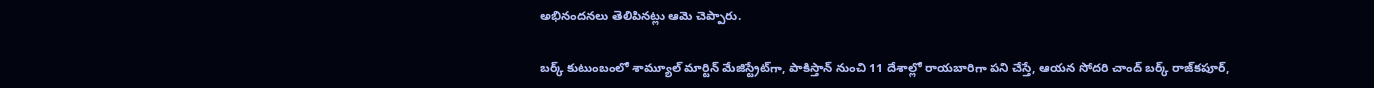అభినందనలు తెలిపినట్లు ఆమె చెప్పారు.

బర్క్ కుటుంబంలో శామ్యూల్ మార్టిన్ మేజిస్ట్రేట్‌గా, పాకిస్తాన్‌ నుంచి 11 దేశాల్లో రాయబారిగా పని చేస్తే, ఆయన సోదరి చాంద్ బర్క్ రాజ్‌కపూర్,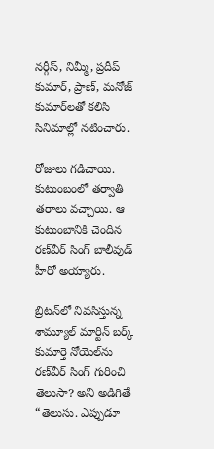నర్గీస్, నిమ్మీ, ప్రదీప్ కుమార్, ప్రాణ్, మనోజ్ కుమార్‌లతో కలిసి సినిమాల్లో నటించారు.

రోజులు గడిచాయి. కుటుంబంలో తర్వాతి తరాలు వచ్చాయి. ఆ కుటుంబానికి చెందిన రణ్‌వీర్ సింగ్ బాలీవుడ్ హీరో అయ్యారు.

బ్రిటన్‌లో నివసిస్తున్న శామ్యూల్ మార్టిన్ బర్క్ కుమార్తె నోయెల్‌‌ను రణ్‌వీర్ సింగ్ గురించి తెలుసా? అని అడిగితే “తెలుసు. ఎప్పుడూ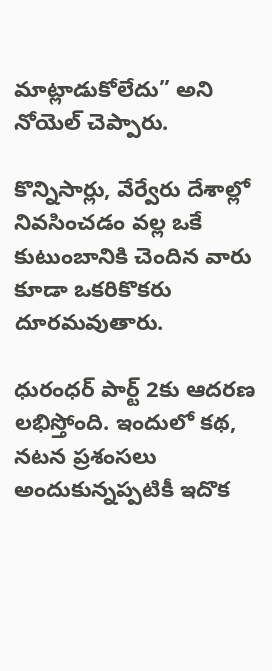మాట్లాడుకోలేదు” అని నోయెల్ చెప్పారు.

కొన్నిసార్లు, వేర్వేరు దేశాల్లో నివసించడం వల్ల ఒకే కుటుంబానికి చెందిన వారు కూడా ఒకరికొకరు దూరమవుతారు.

ధురంధర్ పార్ట్ 2కు ఆదరణ లభిస్తోంది. ఇందులో కథ, నటన ప్రశంసలు అందుకున్నప్పటికీ ఇదొక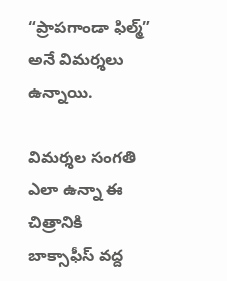“ప్రాపగాండా ఫిల్మ్” అనే విమర్శలు ఉన్నాయి.

విమర్శల సంగతి ఎలా ఉన్నా ఈ చిత్రానికి బాక్సాఫీస్ వద్ద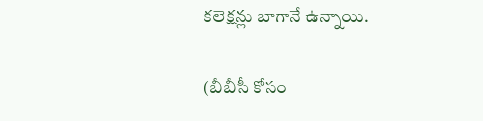కలెక్షన్లు బాగానే ఉన్నాయి.

(బీబీసీ కోసం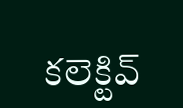కలెక్టివ్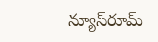న్యూస్‌రూమ్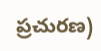ప్రచురణ)